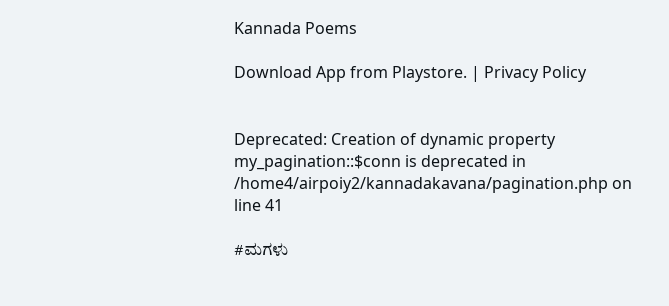Kannada Poems

Download App from Playstore. | Privacy Policy


Deprecated: Creation of dynamic property my_pagination::$conn is deprecated in /home4/airpoiy2/kannadakavana/pagination.php on line 41

#ಮಗಳು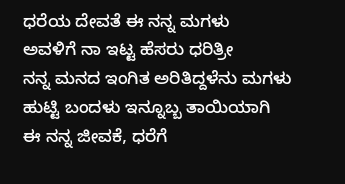ಧರೆಯ ದೇವತೆ ಈ ನನ್ನ ಮಗಳು
ಅವಳಿಗೆ ನಾ ಇಟ್ಟ ಹೆಸರು ಧರಿತ್ರೀ
ನನ್ನ ಮನದ ಇಂಗಿತ ಅರಿತಿದ್ದಳೆನು ಮಗಳು
ಹುಟ್ಟಿ ಬಂದಳು ಇನ್ನೂಬ್ಬ ತಾಯಿಯಾಗಿ
ಈ ನನ್ನ ಜೀವಕೆ, ಧರೆಗೆ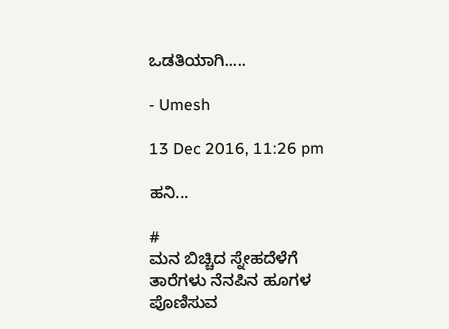ಒಡತಿಯಾಗಿ.....

- Umesh

13 Dec 2016, 11:26 pm

ಹನಿ...

#
ಮನ ಬಿಚ್ಚಿದ ಸ್ನೇಹದೆಳೆಗೆ
ತಾರೆಗಳು ನೆನಪಿನ ಹೂಗಳ
ಪೊಣಿಸುವ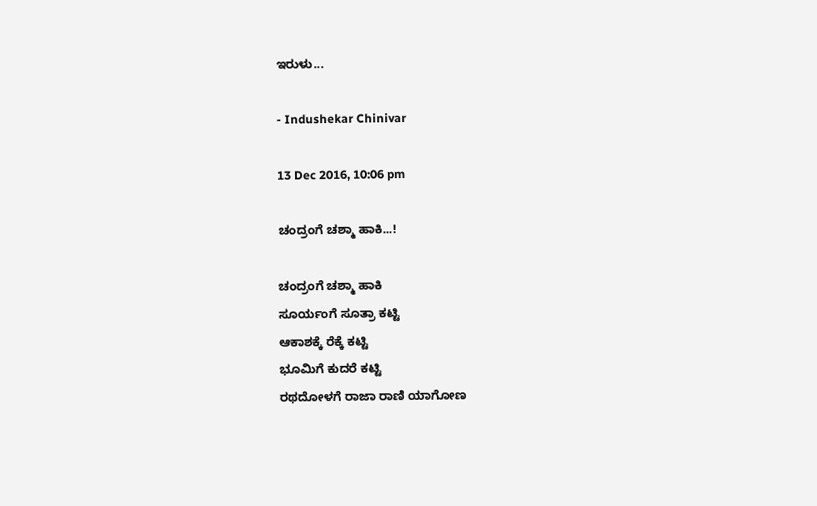ಇರುಳು...

- Indushekar Chinivar

13 Dec 2016, 10:06 pm

ಚಂದ್ರಂಗೆ ಚಶ್ಮಾ ಹಾಕಿ...!

ಚಂದ್ರಂಗೆ ಚಶ್ಮಾ ಹಾಕಿ
ಸೂರ್ಯಂಗೆ ಸೂತ್ರಾ ಕಟ್ಟಿ
ಆಕಾಶಕ್ಕೆ ರೆಕ್ಕೆ ಕಟ್ಟಿ
ಭೂಮಿಗೆ ಕುದರೆ ಕಟ್ಟಿ
ರಥದೋಳಗೆ ರಾಜಾ ರಾಣಿ ಯಾಗೋಣ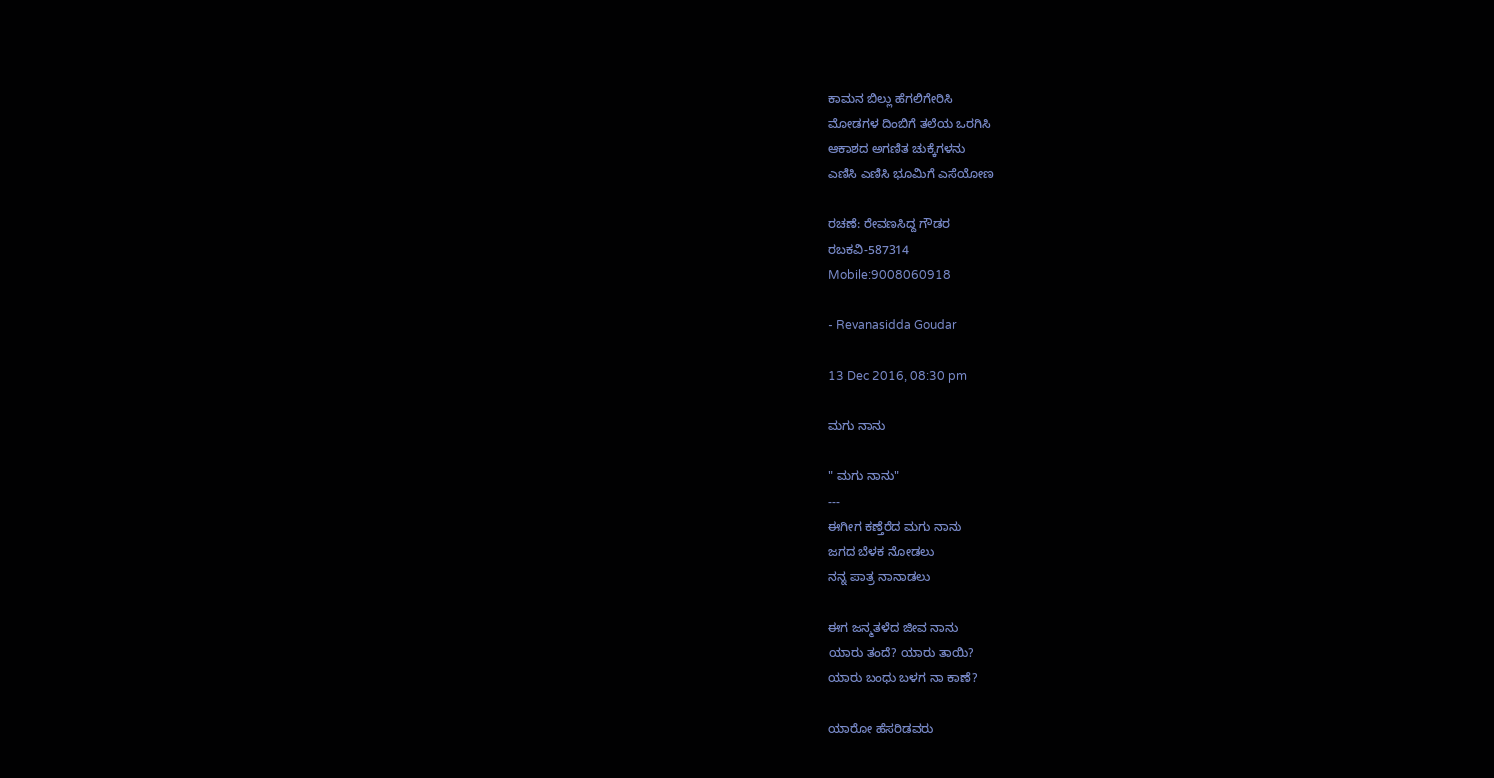ಕಾಮನ ಬಿಲ್ಲು ಹೆಗಲಿಗೇರಿಸಿ
ಮೋಡಗಳ ದಿಂಬಿಗೆ ತಲೆಯ ಒರಗಿಸಿ
ಆಕಾಶದ ಅಗಣಿತ ಚುಕ್ಕೆಗಳನು
ಎಣಿಸಿ ಎಣಿಸಿ ಭೂಮಿಗೆ ಎಸೆಯೋಣ

ರಚಣೆ: ರೇವಣಸಿದ್ದ ಗೌಡರ
ರಬಕವಿ-587314
Mobile:9008060918

- Revanasidda Goudar

13 Dec 2016, 08:30 pm

ಮಗು ನಾನು

" ಮಗು ನಾನು"
---
ಈಗೀಗ ಕಣ್ತೆರೆದ ಮಗು ನಾನು
ಜಗದ ಬೆಳಕ ನೋಡಲು
ನನ್ನ ಪಾತ್ರ ನಾನಾಡಲು

ಈಗ ಜನ್ಮತಳೆದ ಜೀವ ನಾನು
ಯಾರು ತಂದೆ? ಯಾರು ತಾಯಿ?
ಯಾರು ಬಂಧು ಬಳಗ ನಾ ಕಾಣೆ?

ಯಾರೋ ಹೆಸರಿಡವರು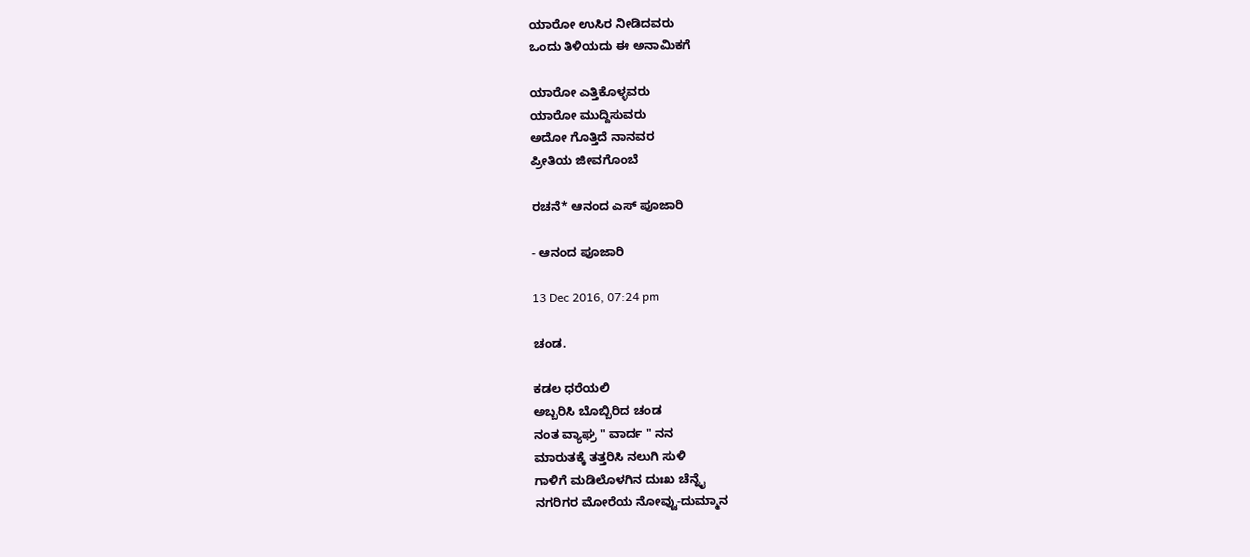ಯಾರೋ ಉಸಿರ ನೀಡಿದವರು
ಒಂದು ತಿಳಿಯದು ಈ ಅನಾಮಿಕಗೆ

ಯಾರೋ ಎತ್ತಿಕೊಳ್ಳವರು
ಯಾರೋ ಮುದ್ದಿಸುವರು
ಅದೋ ಗೊತ್ತಿದೆ ನಾನವರ
ಪ್ರೀತಿಯ ಜೀವಗೊಂಬೆ

ರಚನೆ* ಆನಂದ ಎಸ್ ಪೂಜಾರಿ

- ಆನಂದ ಪೂಜಾರಿ

13 Dec 2016, 07:24 pm

ಚಂಡ.

ಕಡಲ ಧರೆಯಲಿ
ಅಬ್ಬರಿಸಿ ಬೊಬ್ಬಿರಿದ ಚಂಡ
ನಂತ ವ್ಯಾಘ್ರ " ವಾರ್ದ " ನನ
ಮಾರುತಕ್ಕೆ ತತ್ತರಿಸಿ ನಲುಗಿ ಸುಳಿ
ಗಾಳಿಗೆ ಮಡಿಲೊಳಗಿನ ದುಃಖ ಚೆನ್ನೈ
ನಗರಿಗರ ಮೋರೆಯ ನೋವ್ವು-ದುಮ್ಮಾನ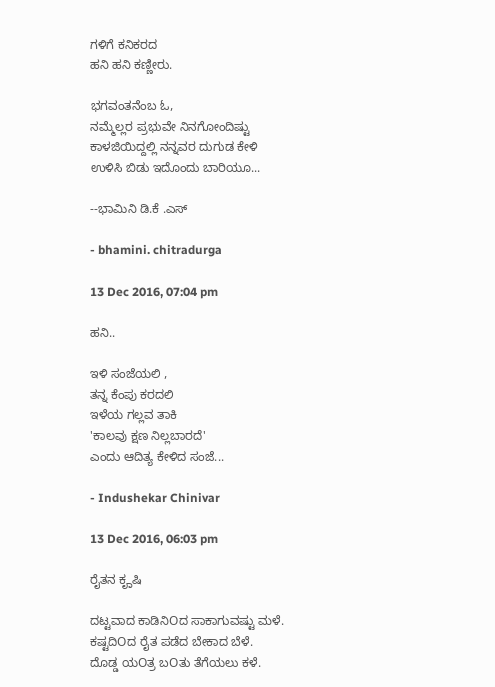ಗಳಿಗೆ ಕನಿಕರದ
ಹನಿ ಹನಿ ಕಣ್ಣೀರು.

ಭಗವಂತನೆಂಬ ಓ,
ನಮ್ಮೆಲ್ಲರ ಪ್ರಭುವೇ ನಿನಗೋಂದಿಷ್ಟು
ಕಾಳಜಿಯಿದ್ದಲ್ಲಿ ನನ್ನವರ ದುಗುಡ ಕೇಳಿ
ಉಳಿಸಿ ಬಿಡು ಇದೊಂದು ಬಾರಿಯೂ...

--ಭಾಮಿನಿ ಡಿ.ಕೆ .ಎಸ್

- bhamini. chitradurga

13 Dec 2016, 07:04 pm

ಹನಿ..

ಇಳಿ ಸಂಜೆಯಲಿ ,
ತನ್ನ ಕೆಂಪು ಕರದಲಿ‌
ಇಳೆಯ‌ ಗಲ್ಲವ ತಾಕಿ
'ಕಾಲವು ಕ್ಷಣ ನಿಲ್ಲಬಾರದೆ'
ಎಂದು ಆದಿತ್ಯ ಕೇಳಿದ ಸಂಜೆ...

- Indushekar Chinivar

13 Dec 2016, 06:03 pm

ರೈತನ ಕೄಷಿ

ದಟ್ಟವಾದ ಕಾಡಿನಿOದ ಸಾಕಾಗುವಷ್ಟು ಮಳೆ.
ಕಷ್ಟದಿOದ ರೈತ ಪಡೆದ ಬೇಕಾದ ಬೆಳೆ.
ದೊಡ್ಡ ಯOತ್ರ ಬOತು ತೆಗೆಯಲು ಕಳೆ.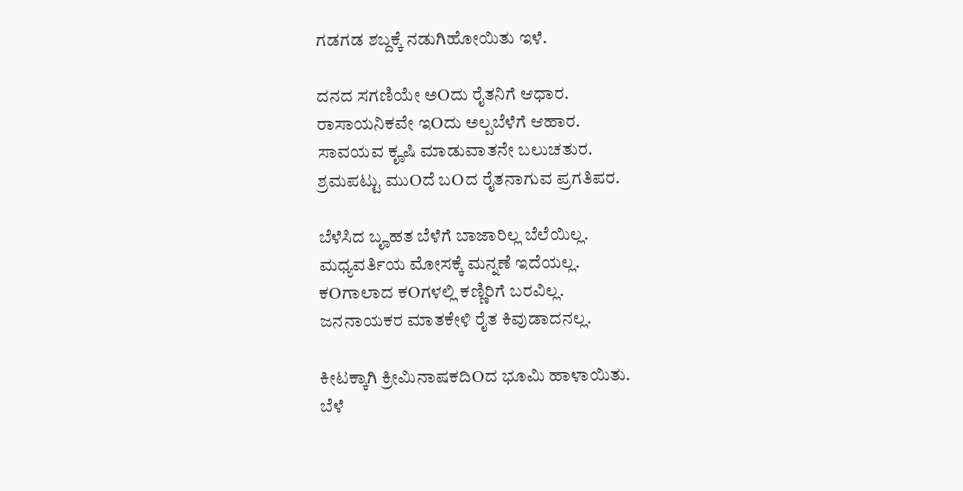ಗಡಗಡ ಶಬ್ದಕ್ಕೆ ನಡುಗಿಹೋಯಿತು ಇಳೆ.

ದನದ ಸಗಣಿಯೇ ಅOದು ರೈತನಿಗೆ ಆಧಾರ.
ರಾಸಾಯನಿಕವೇ ಇOದು ಅಲ್ಪಬೆಳೆಗೆ ಆಹಾರ.
ಸಾವಯವ ಕೄಷಿ ಮಾಡುವಾತನೇ ಬಲುಚತುರ.
ಶ್ರಮಪಟ್ಟು ಮುOದೆ ಬOದ ರೈತನಾಗುವ ಪ್ರಗತಿಪರ.

ಬೆಳೆಸಿದ ಬೄಹತ ಬೆಳೆಗೆ ಬಾಜಾರಿಲ್ಲ ಬೆಲೆಯಿಲ್ಲ.
ಮಧ್ಯವರ್ತಿಯ ಮೋಸಕ್ಕೆ ಮನ್ನಣೆ ಇದೆಯಲ್ಲ.
ಕOಗಾಲಾದ ಕOಗಳಲ್ಲಿ ಕಣ್ಣಿರಿಗೆ ಬರವಿಲ್ಲ.
ಜನನಾಯಕರ ಮಾತಕೇಳಿ ರೈತ ಕಿವುಡಾದನಲ್ಲ.

ಕೀಟಕ್ಕಾಗಿ ಕ್ರೀಮಿನಾಷಕದಿOದ ಭೂಮಿ ಹಾಳಾಯಿತು.
ಬೆಳೆ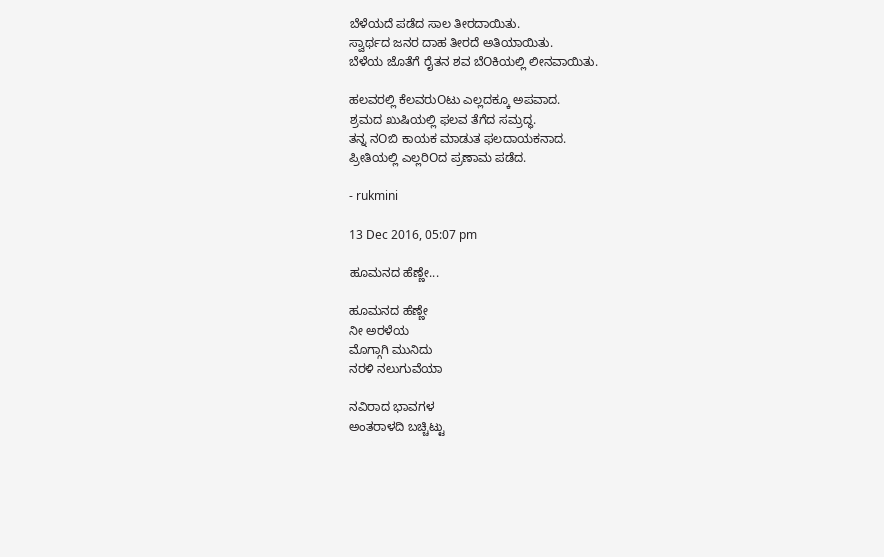ಬೆಳೆಯದೆ ಪಡೆದ ಸಾಲ ತೀರದಾಯಿತು.
ಸ್ವಾರ್ಥದ ಜನರ ದಾಹ ತೀರದೆ ಅತಿಯಾಯಿತು.
ಬೆಳೆಯ ಜೊತೆಗೆ ರೈತನ ಶವ ಬೆOಕಿಯಲ್ಲಿ ಲೀನವಾಯಿತು.

ಹಲವರಲ್ಲಿ ಕೆಲವರುOಟು ಎಲ್ಲದಕ್ಕೂ ಅಪವಾದ.
ಶ್ರಮದ ಖುಷಿಯಲ್ಲಿ ಫಲವ ತೆಗೆದ ಸಮ್ರದ್ಧ.
ತನ್ನ ನOಬಿ ಕಾಯಕ ಮಾಡುತ ಫಲದಾಯಕನಾದ.
ಪ್ರೀತಿಯಲ್ಲಿ ಎಲ್ಲರಿOದ ಪ್ರಣಾಮ ಪಡೆದ.

- rukmini

13 Dec 2016, 05:07 pm

ಹೂಮನದ ಹೆಣ್ಣೇ...

ಹೂಮನದ ಹೆಣ್ಣೇ
ನೀ ಅರಳೆಯ
ಮೊಗ್ಗಾಗಿ ಮುನಿದು
ನರಳಿ ನಲುಗುವೆಯಾ

ನವಿರಾದ ಭಾವಗಳ
ಅಂತರಾಳದಿ ಬಚ್ಚಿಟ್ಟು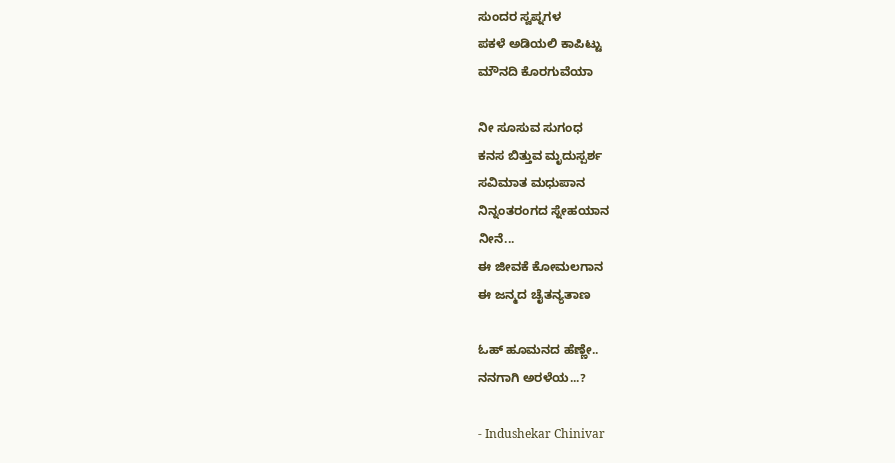ಸುಂದರ ಸ್ವಪ್ನಗಳ
ಪಕಳೆ ಅಡಿಯಲಿ ಕಾಪಿಟ್ಟು
ಮೌನದಿ ಕೊರಗುವೆಯಾ

ನೀ ಸೂಸುವ ಸುಗಂಧ
ಕನಸ ಬಿತ್ತುವ ಮೃದುಸ್ಪರ್ಶ
ಸವಿಮಾತ ಮಧುಪಾನ
ನಿನ್ನಂತರಂಗದ ಸ್ನೇಹಯಾನ
ನೀನೆ...
ಈ ಜೀವಕೆ ಕೋಮಲಗಾನ
ಈ ಜನ್ಮದ ಚೈತನ್ಯತಾಣ

ಓಹ್ ಹೂಮನದ ಹೆಣ್ಣೇ..
ನನಗಾಗಿ ಅರಳೆಯ‌...?

- Indushekar Chinivar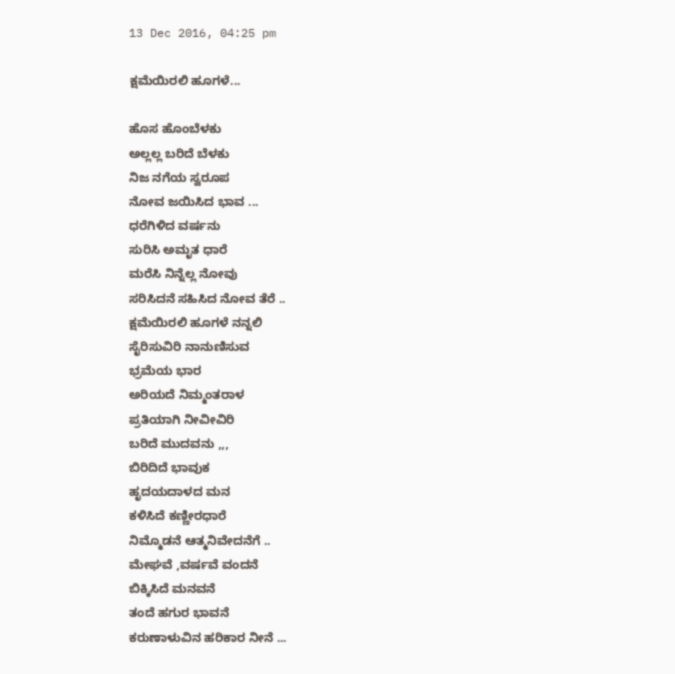13 Dec 2016, 04:25 pm

ಕ್ಷಮೆಯಿರಲಿ ಹೂಗಳೆ...

ಹೊಸ ಹೊಂಬೆಳಕು
ಅಲ್ಲಲ್ಲ ಬರಿದೆ ಬೆಳಕು
ನಿಜ ನಗೆಯ ಸ್ವರೂಪ
ನೋವ ಜಯಿಸಿದ ಭಾವ ...
ಧರೆಗಿಳಿದ ವರ್ಷನು
ಸುರಿಸಿ ಅಮೃತ ಧಾರೆ
ಮರೆಸಿ ನಿನ್ನೆಲ್ಲ ನೋವು
ಸರಿಸಿದನೆ ಸಹಿಸಿದ ನೋವ ತೆರೆ ..
ಕ್ಷಮೆಯಿರಲಿ ಹೂಗಳೆ ನನ್ನಲಿ
ಸೈರಿಸುವಿರಿ ನಾನುಣಿಸುವ
ಭ್ರಮೆಯ ಭಾರ
ಅರಿಯದೆ ನಿಮ್ಮಂತರಾಳ
ಪ್ರತಿಯಾಗಿ ನೀವೀವಿರಿ
ಬರಿದೆ ಮುದವನು ,,,
ಬಿರಿದಿದೆ ಭಾವುಕ
ಹೃದಯದಾಳದ ಮನ
ಕಳಿಸಿದೆ ಕಣ್ಣೀರಧಾರೆ
ನಿಮ್ಮೊಡನೆ ಆತ್ಮನಿವೇದನೆಗೆ ..
ಮೇಘವೆ ,ವರ್ಷವೆ ವಂದನೆ
ಬಿಕ್ಕಿಸಿದೆ ಮನವನೆ
ತಂದೆ ಹಗುರ ಭಾವನೆ
ಕರುಣಾಳುವಿನ ಹರಿಕಾರ ನೀನೆ ...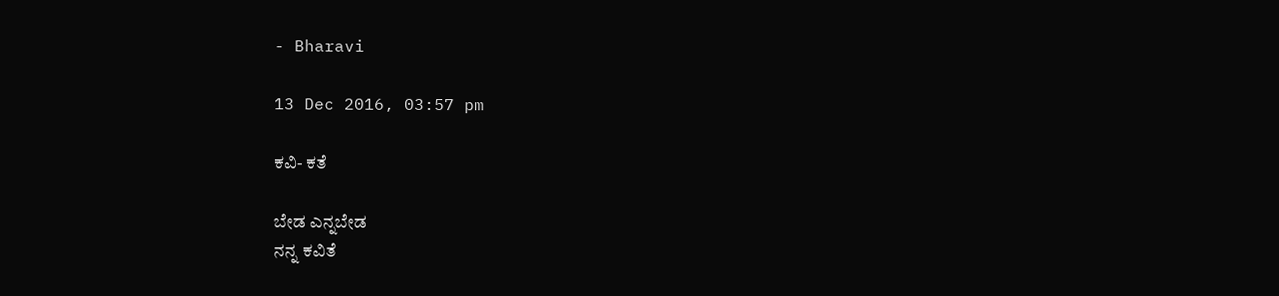- Bharavi

13 Dec 2016, 03:57 pm

ಕವಿ- ಕತೆ

ಬೇಡ ಎನ್ನಬೇಡ
ನನ್ನ ಕವಿತೆ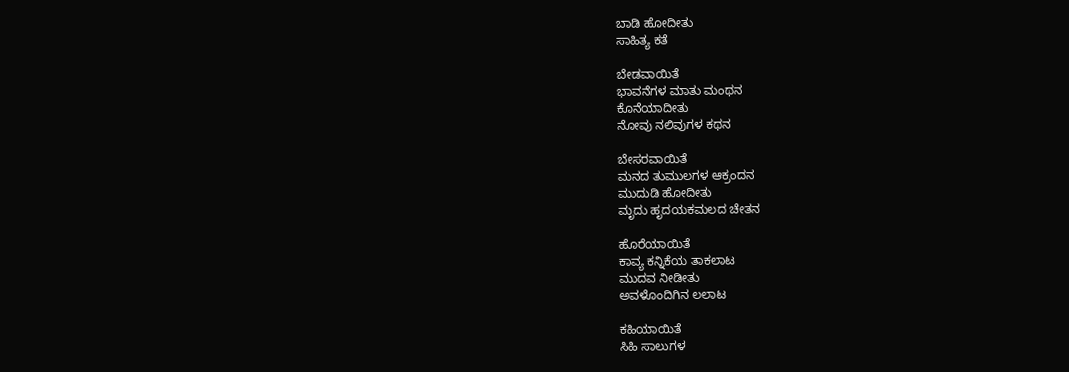ಬಾಡಿ ಹೋದೀತು
ಸಾಹಿತ್ಯ ಕತೆ

ಬೇಡವಾಯಿತೆ
ಭಾವನೆಗಳ ಮಾತು ಮಂಥನ
ಕೊನೆಯಾದೀತು
ನೋವು ನಲಿವುಗಳ ಕಥನ

ಬೇಸರವಾಯಿತೆ
ಮನದ ತುಮುಲಗಳ ಆಕ್ರಂದನ
ಮುದುಡಿ ಹೋದೀತು
ಮೃದು ಹೃದಯಕಮಲದ ಚೇತನ

ಹೊರೆಯಾಯಿತೆ
ಕಾವ್ಯ ಕನ್ನಿಕೆಯ ತಾಕಲಾಟ
ಮುದವ ನೀಡೀತು
ಅವಳೊಂದಿಗಿನ ಲಲಾಟ

ಕಹಿಯಾಯಿತೆ
ಸಿಹಿ ಸಾಲುಗಳ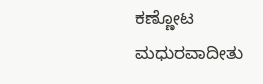ಕಣ್ಣೋಟ
ಮಧುರವಾದೀತು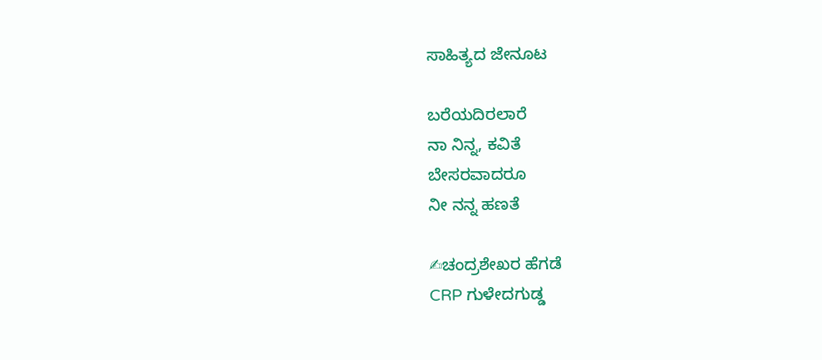ಸಾಹಿತ್ಯದ ಜೇನೂಟ

ಬರೆಯದಿರಲಾರೆ
ನಾ ನಿನ್ನ, ಕವಿತೆ
ಬೇಸರವಾದರೂ
ನೀ ನನ್ನ ಹಣತೆ

✍ಚಂದ್ರಶೇಖರ ಹೆಗಡೆ
CRP ಗುಳೇದಗುಡ್ಡ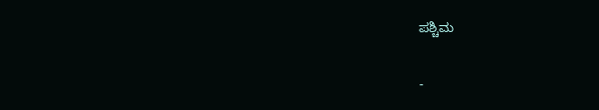ಪಶ್ಚಿಮ

-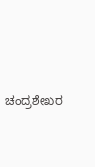ಚಂದ್ರಶೇಖರ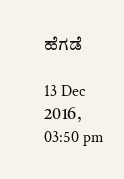ಹೆಗಡೆ

13 Dec 2016, 03:50 pm